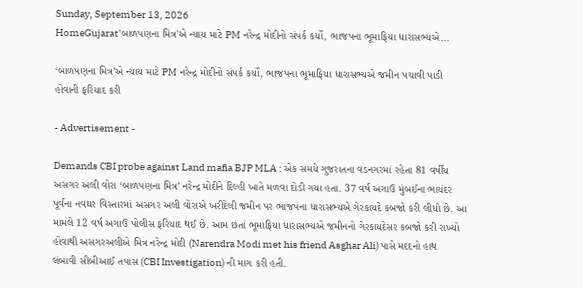Sunday, September 13, 2026
HomeGujarat'બાળપણના મિત્ર'એ ન્યાય માટે PM નરેન્દ્ર મોદીનો સંપર્ક કર્યો, ભાજપના ભૂમાફિયા ધારાસભ્યએ...

‘બાળપણના મિત્ર’એ ન્યાય માટે PM નરેન્દ્ર મોદીનો સંપર્ક કર્યો, ભાજપના ભૂમાફિયા ધારાસભ્યએ જમીન પચાવી પાડી હોવાની ફરિયાદ કરી

- Advertisement -

Demands CBI probe against Land mafia BJP MLA : એક સમયે ગુજરાતના વડનગરમાં રહેતા 81 વર્ષીય અસગર અલી વોરા ‘બાળપણના મિત્ર’ નરેન્દ્ર મોદીને દિલ્હી ખાતે મળવા દોડી ગયા હતા. 37 વર્ષ અગાઉ મુંબઈના ભાયંદર પૂર્વના નવઘર વિસ્તારમાં અસગર અલી વોરાએ ખરીદેલી જમીન પર ભાજપના ધારાસભ્યએ ગેરકાયદે કબજો કરી લીધો છે. આ મામલે 12 વર્ષ અગાઉ પોલીસ ફરિયાદ થઈ છે. આમ છતાં ભૂમાફિયા ધારાસભ્યએ જમીનનો ગેરકાયદેસર કબજો કરી રાખ્યો હોવાથી અસગરઅલીએ મિત્ર નરેન્દ્ર મોદી (Narendra Modi met his friend Asghar Ali) પાસે મદદનો હાથ લંબાવી સીબીઆઈ તપાસ (CBI Investigation) ની માગ કરી હતી.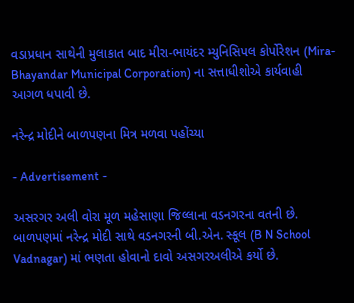વડાપ્રધાન સાથેની મુલાકાત બાદ મીરા-ભાયંદર મ્યુનિસિપલ કોર્પોરેશન (Mira-Bhayandar Municipal Corporation) ના સત્તાધીશોએ કાર્યવાહી આગળ ધપાવી છે.

નરેન્દ્ર મોદીને બાળપણના મિત્ર મળવા પહોંચ્યા

- Advertisement -

અસરગર અલી વોરા મૂળ મહેસાણા જિલ્લાના વડનગરના વતની છે. બાળપણમાં નરેન્દ્ર મોદી સાથે વડનગરની બી.એન. સ્કૂલ (B N School Vadnagar) માં ભણતા હોવાનો દાવો અસગરઅલીએ કર્યો છે.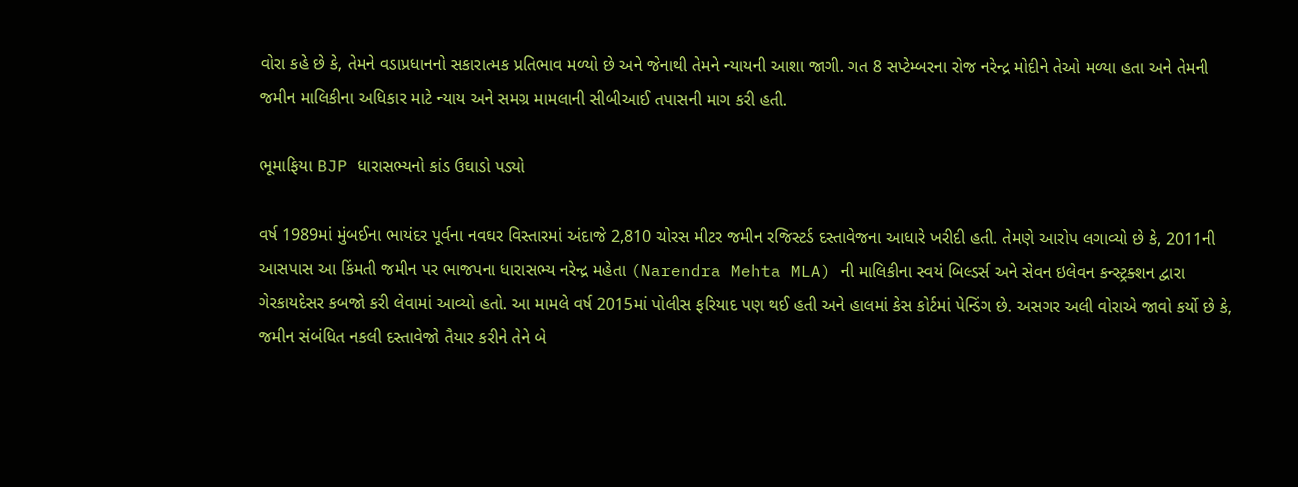વોરા કહે છે કે, તેમને વડાપ્રધાનનો સકારાત્મક પ્રતિભાવ મળ્યો છે અને જેનાથી તેમને ન્યાયની આશા જાગી. ગત 8 સપ્ટેમ્બરના રોજ નરેન્દ્ર મોદીને તેઓ મળ્યા હતા અને તેમની જમીન માલિકીના અધિકાર માટે ન્યાય અને સમગ્ર મામલાની સીબીઆઈ તપાસની માગ કરી હતી.

ભૂમાફિયા BJP ધારાસભ્યનો કાંડ ઉઘાડો પડ્યો

વર્ષ 1989માં મુંબઈના ભાયંદર પૂર્વના નવઘર વિસ્તારમાં અંદાજે 2,810 ચોરસ મીટર જમીન રજિસ્ટર્ડ દસ્તાવેજના આધારે ખરીદી હતી. તેમણે આરોપ લગાવ્યો છે કે, 2011ની આસપાસ આ કિંમતી જમીન પર ભાજપના ધારાસભ્ય નરેન્દ્ર મહેતા (Narendra Mehta MLA) ની માલિકીના સ્વયં બિલ્ડર્સ અને સેવન ઇલેવન કન્સ્ટ્રક્શન દ્વારા ગેરકાયદેસર કબજો કરી લેવામાં આવ્યો હતો. આ મામલે વર્ષ 2015માં પોલીસ ફરિયાદ પણ થઈ હતી અને હાલમાં કેસ કોર્ટમાં પેન્ડિંગ છે. અસગર અલી વોરાએ જાવો કર્યો છે કે, જમીન સંબંધિત નકલી દસ્તાવેજો તૈયાર કરીને તેને બે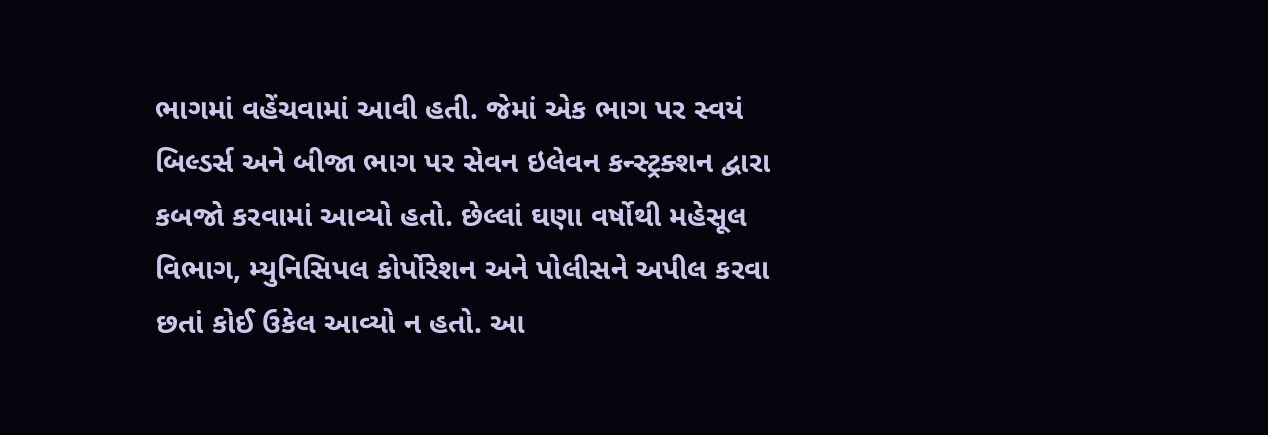ભાગમાં વહેંચવામાં આવી હતી. જેમાં એક ભાગ પર સ્વયં બિલ્ડર્સ અને બીજા ભાગ પર સેવન ઇલેવન કન્સ્ટ્રક્શન દ્વારા કબજો કરવામાં આવ્યો હતો. છેલ્લાં ઘણા વર્ષોથી મહેસૂલ વિભાગ, મ્યુનિસિપલ કોર્પોરેશન અને પોલીસને અપીલ કરવા છતાં કોઈ ઉકેલ આવ્યો ન હતો. આ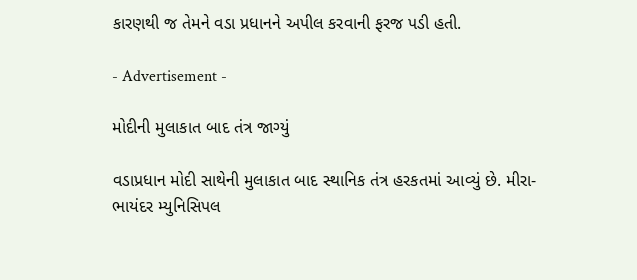કારણથી જ તેમને વડા પ્રધાનને અપીલ કરવાની ફરજ પડી હતી.

- Advertisement -

મોદીની મુલાકાત બાદ તંત્ર જાગ્યું

વડાપ્રધાન મોદી સાથેની મુલાકાત બાદ સ્થાનિક તંત્ર હરકતમાં આવ્યું છે. મીરા-ભાયંદર મ્યુનિસિપલ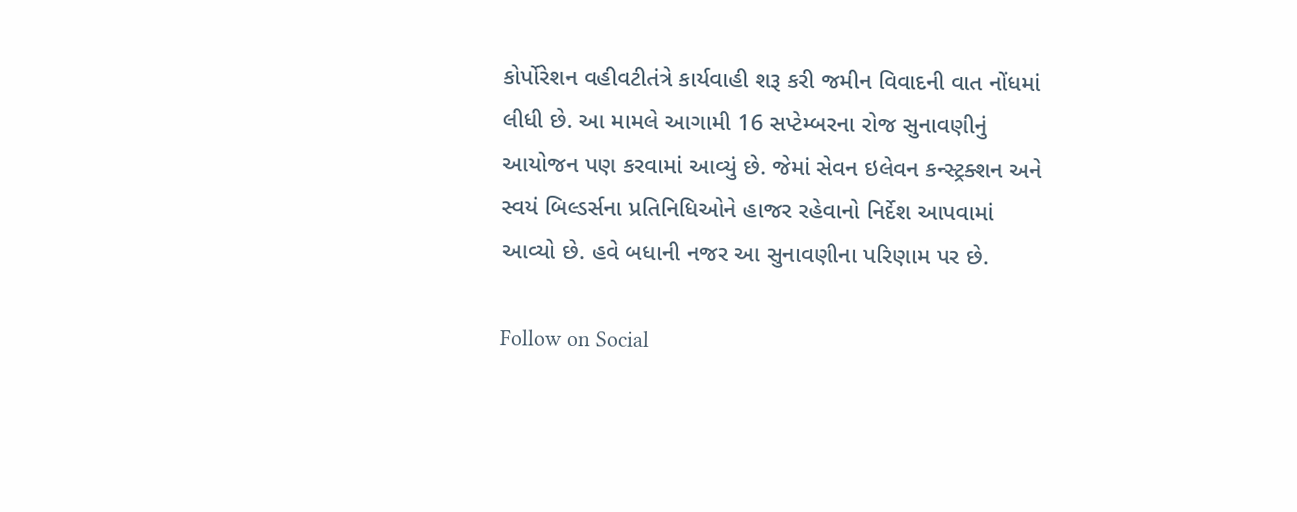કોર્પોરેશન વહીવટીતંત્રે કાર્યવાહી શરૂ કરી જમીન વિવાદની વાત નોંધમાં લીધી છે. આ મામલે આગામી 16 સપ્ટેમ્બરના રોજ સુનાવણીનું આયોજન પણ કરવામાં આવ્યું છે. જેમાં સેવન ઇલેવન કન્સ્ટ્રક્શન અને સ્વયં બિલ્ડર્સના પ્રતિનિધિઓને હાજર રહેવાનો નિર્દેશ આપવામાં આવ્યો છે. હવે બધાની નજર આ સુનાવણીના પરિણામ પર છે.

Follow on Social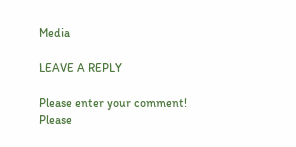Media

LEAVE A REPLY

Please enter your comment!
Please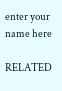enter your name here

RELATED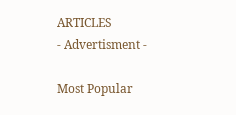ARTICLES
- Advertisment -

Most Popular